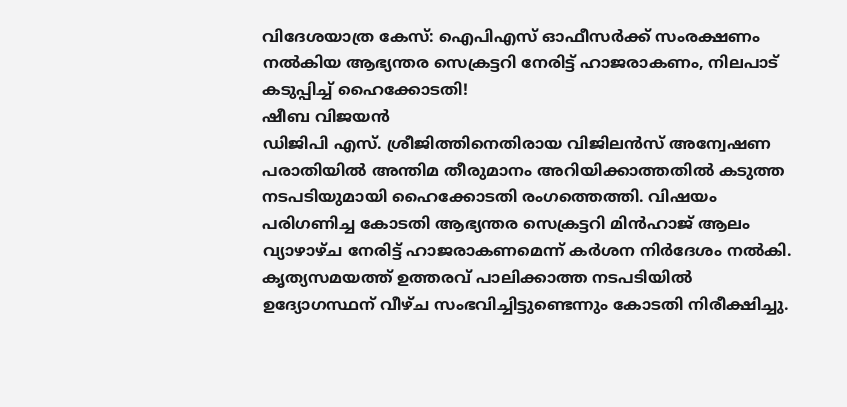വിദേശയാത്ര കേസ്: ഐപിഎസ് ഓഫീസർക്ക് സംരക്ഷണം നൽകിയ ആഭ്യന്തര സെക്രട്ടറി നേരിട്ട് ഹാജരാകണം, നിലപാട് കടുപ്പിച്ച് ഹൈക്കോടതി!
ഷീബ വിജയൻ
ഡിജിപി എസ്. ശ്രീജിത്തിനെതിരായ വിജിലൻസ് അന്വേഷണ പരാതിയിൽ അന്തിമ തീരുമാനം അറിയിക്കാത്തതിൽ കടുത്ത നടപടിയുമായി ഹൈക്കോടതി രംഗത്തെത്തി. വിഷയം പരിഗണിച്ച കോടതി ആഭ്യന്തര സെക്രട്ടറി മിൻഹാജ് ആലം വ്യാഴാഴ്ച നേരിട്ട് ഹാജരാകണമെന്ന് കർശന നിർദേശം നൽകി. കൃത്യസമയത്ത് ഉത്തരവ് പാലിക്കാത്ത നടപടിയിൽ ഉദ്യോഗസ്ഥന് വീഴ്ച സംഭവിച്ചിട്ടുണ്ടെന്നും കോടതി നിരീക്ഷിച്ചു.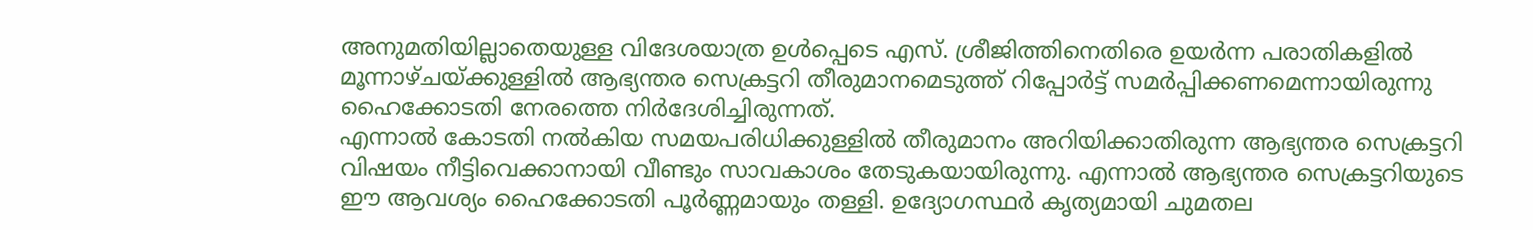അനുമതിയില്ലാതെയുള്ള വിദേശയാത്ര ഉൾപ്പെടെ എസ്. ശ്രീജിത്തിനെതിരെ ഉയർന്ന പരാതികളിൽ മൂന്നാഴ്ചയ്ക്കുള്ളിൽ ആഭ്യന്തര സെക്രട്ടറി തീരുമാനമെടുത്ത് റിപ്പോർട്ട് സമർപ്പിക്കണമെന്നായിരുന്നു ഹൈക്കോടതി നേരത്തെ നിർദേശിച്ചിരുന്നത്.
എന്നാൽ കോടതി നൽകിയ സമയപരിധിക്കുള്ളിൽ തീരുമാനം അറിയിക്കാതിരുന്ന ആഭ്യന്തര സെക്രട്ടറി വിഷയം നീട്ടിവെക്കാനായി വീണ്ടും സാവകാശം തേടുകയായിരുന്നു. എന്നാൽ ആഭ്യന്തര സെക്രട്ടറിയുടെ ഈ ആവശ്യം ഹൈക്കോടതി പൂർണ്ണമായും തള്ളി. ഉദ്യോഗസ്ഥർ കൃത്യമായി ചുമതല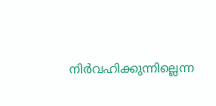നിർവഹിക്കുന്നില്ലെന്ന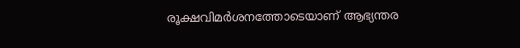രൂക്ഷവിമർശനത്തോടെയാണ് ആഭ്യന്തര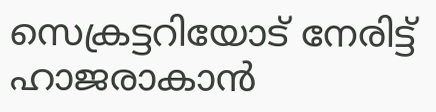സെക്രട്ടറിയോട് നേരിട്ട് ഹാജരാകാൻ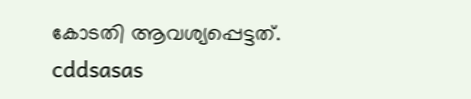കോടതി ആവശ്യപ്പെട്ടത്.
cddsasas